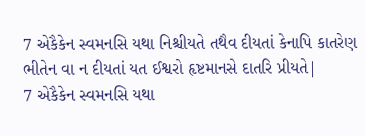7 એકૈકેન સ્વમનસિ યથા નિશ્ચીયતે તથૈવ દીયતાં કેનાપિ કાતરેણ ભીતેન વા ન દીયતાં યત ઈશ્વરો હૃષ્ટમાનસે દાતરિ પ્રીયતે|
7 એકૈકેન સ્વમનસિ યથા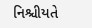નિશ્ચીયતે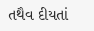તથૈવ દીયતાં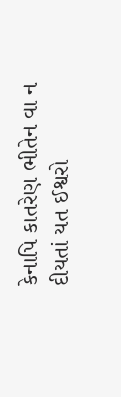કેનાપિ કાતરેણ ભીતેન વા ન દીયતાં યત ઈશ્વરો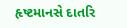હૃષ્ટમાનસે દાતરિ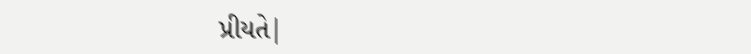પ્રીયતે|